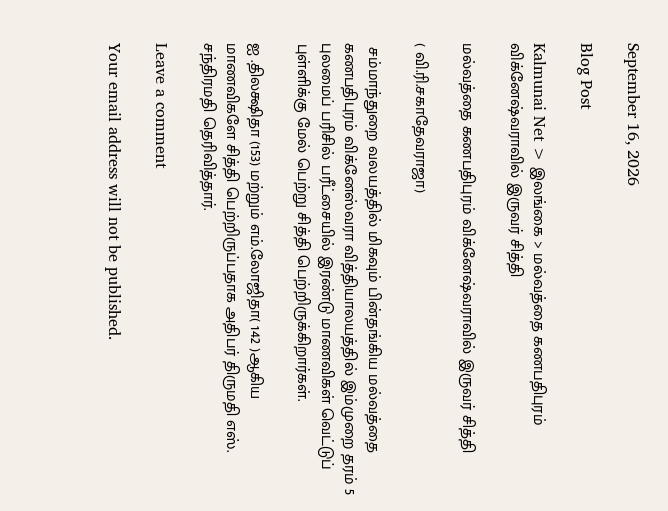September 16, 2026

Blog Post

Kalmunai Net > இலங்கை > மல்வத்தை கணபதிபுரம் விக்னேஷ்வராவில் இருவர் சித்தி

மல்வத்தை கணபதிபுரம் விக்னேஷ்வராவில் இருவர் சித்தி

( வி.ரி.சகாதேவராஜா)

 சம்மாந்துறை வலயத்தில் மிகவும் பின்தங்கிய மல்வத்தை கணபதிபுரம் விக்னேஸ்வரா வித்தியாலயத்தில் இம்முறை தரம் 5 புலமைப் பரிசில் பரீட்சையில் இரண்டு மாணவிகள் வெட்டுப் புள்ளிக்கு மேல் பெற்று சித்தி பெற்றிருக்கிறார்கள்.

ஐ .திலக்ஷிதா (153) மற்றும் எம்.லோஜிதா( 142 )ஆகிய மாணவிகளே சித்தி பெற்றிருப்பதாக அதிபர் திருமதி எஸ். சந்திரமதி தெரிவித்தார்.

Leave a comment

Your email address will not be published.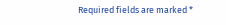Required fields are marked *